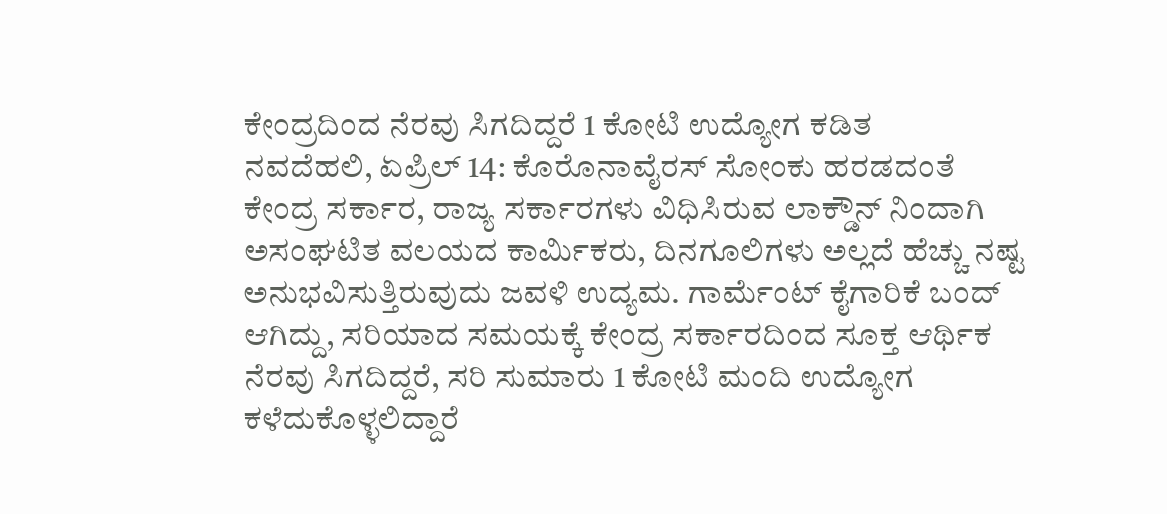ಕೇಂದ್ರದಿಂದ ನೆರವು ಸಿಗದಿದ್ದರೆ 1 ಕೋಟಿ ಉದ್ಯೋಗ ಕಡಿತ
ನವದೆಹಲಿ, ಏಪ್ರಿಲ್ 14: ಕೊರೊನಾವೈರಸ್ ಸೋಂಕು ಹರಡದಂತೆ ಕೇಂದ್ರ ಸರ್ಕಾರ, ರಾಜ್ಯ ಸರ್ಕಾರಗಳು ವಿಧಿಸಿರುವ ಲಾಕ್ಡೌನ್ ನಿಂದಾಗಿ ಅಸಂಘಟಿತ ವಲಯದ ಕಾರ್ಮಿಕರು, ದಿನಗೂಲಿಗಳು ಅಲ್ಲದೆ ಹೆಚ್ಚು ನಷ್ಟ ಅನುಭವಿಸುತ್ತಿರುವುದು ಜವಳಿ ಉದ್ಯಮ. ಗಾರ್ಮೆಂಟ್ ಕೈಗಾರಿಕೆ ಬಂದ್ ಆಗಿದ್ದು, ಸರಿಯಾದ ಸಮಯಕ್ಕೆ ಕೇಂದ್ರ ಸರ್ಕಾರದಿಂದ ಸೂಕ್ತ ಆರ್ಥಿಕ ನೆರವು ಸಿಗದಿದ್ದರೆ, ಸರಿ ಸುಮಾರು 1 ಕೋಟಿ ಮಂದಿ ಉದ್ಯೋಗ ಕಳೆದುಕೊಳ್ಳಲಿದ್ದಾರೆ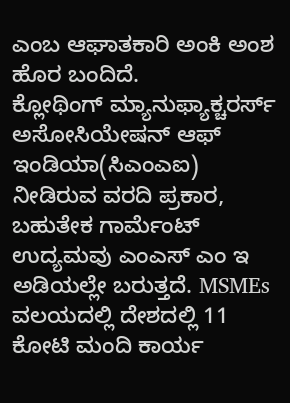ಎಂಬ ಆಘಾತಕಾರಿ ಅಂಕಿ ಅಂಶ ಹೊರ ಬಂದಿದೆ.
ಕ್ಲೋಥಿಂಗ್ ಮ್ಯಾನುಫ್ಯಾಕ್ಚರರ್ಸ್ ಅಸೋಸಿಯೇಷನ್ ಆಫ್ ಇಂಡಿಯಾ(ಸಿಎಂಎಐ) ನೀಡಿರುವ ವರದಿ ಪ್ರಕಾರ, ಬಹುತೇಕ ಗಾರ್ಮೆಂಟ್ ಉದ್ಯಮವು ಎಂಎಸ್ ಎಂ ಇ ಅಡಿಯಲ್ಲೇ ಬರುತ್ತದೆ. MSMEs ವಲಯದಲ್ಲಿ ದೇಶದಲ್ಲಿ 11 ಕೋಟಿ ಮಂದಿ ಕಾರ್ಯ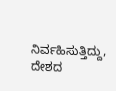ನಿರ್ವಹಿಸುತ್ತಿದ್ದು, ದೇಶದ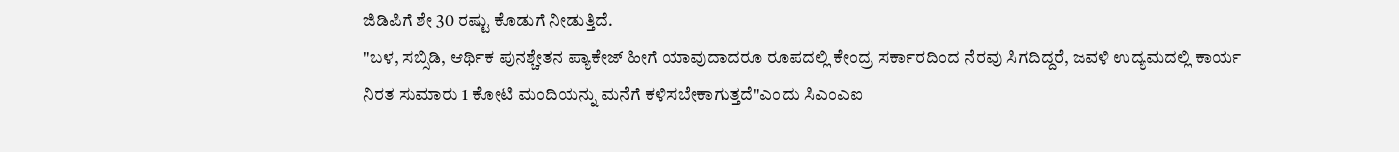ಜಿಡಿಪಿಗೆ ಶೇ 30 ರಷ್ಟು ಕೊಡುಗೆ ನೀಡುತ್ತಿದೆ.
"ಬಳ, ಸಬ್ಸಿಡಿ, ಆರ್ಥಿಕ ಪುನಶ್ಚೇತನ ಪ್ಯಾಕೇಜ್ ಹೀಗೆ ಯಾವುದಾದರೂ ರೂಪದಲ್ಲಿ ಕೇಂದ್ರ ಸರ್ಕಾರದಿಂದ ನೆರವು ಸಿಗದಿದ್ದರೆ, ಜವಳಿ ಉದ್ಯಮದಲ್ಲಿ ಕಾರ್ಯ ನಿರತ ಸುಮಾರು 1 ಕೋಟಿ ಮಂದಿಯನ್ನು ಮನೆಗೆ ಕಳಿಸಬೇಕಾಗುತ್ತದೆ"ಎಂದು ಸಿಎಂಎಐ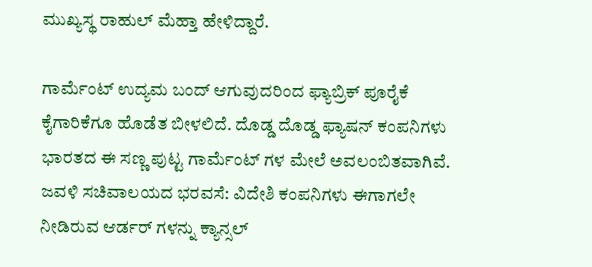ಮುಖ್ಯಸ್ಥ ರಾಹುಲ್ ಮೆಹ್ತಾ ಹೇಳಿದ್ದಾರೆ.

ಗಾರ್ಮೆಂಟ್ ಉದ್ಯಮ ಬಂದ್ ಆಗುವುದರಿಂದ ಫ್ಯಾಬ್ರಿಕ್ ಪೂರೈಕೆ ಕೈಗಾರಿಕೆಗೂ ಹೊಡೆತ ಬೀಳಲಿದೆ. ದೊಡ್ಡ ದೊಡ್ಡ ಫ್ಯಾಷನ್ ಕಂಪನಿಗಳು ಭಾರತದ ಈ ಸಣ್ಣ ಪುಟ್ಟ ಗಾರ್ಮೆಂಟ್ ಗಳ ಮೇಲೆ ಅವಲಂಬಿತವಾಗಿವೆ.
ಜವಳಿ ಸಚಿವಾಲಯದ ಭರವಸೆ: ವಿದೇಶಿ ಕಂಪನಿಗಳು ಈಗಾಗಲೇ ನೀಡಿರುವ ಆರ್ಡರ್ ಗಳನ್ನು ಕ್ಯಾನ್ಸಲ್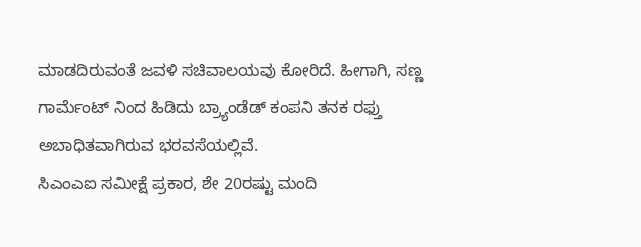ಮಾಡದಿರುವಂತೆ ಜವಳಿ ಸಚಿವಾಲಯವು ಕೋರಿದೆ. ಹೀಗಾಗಿ, ಸಣ್ಣ ಗಾರ್ಮೆಂಟ್ ನಿಂದ ಹಿಡಿದು ಬ್ರ್ಯಾಂಡೆಡ್ ಕಂಪನಿ ತನಕ ರಫ್ತು ಅಬಾಧಿತವಾಗಿರುವ ಭರವಸೆಯಲ್ಲಿವೆ.
ಸಿಎಂಎಐ ಸಮೀಕ್ಷೆ ಪ್ರಕಾರ, ಶೇ 20ರಷ್ಟು ಮಂದಿ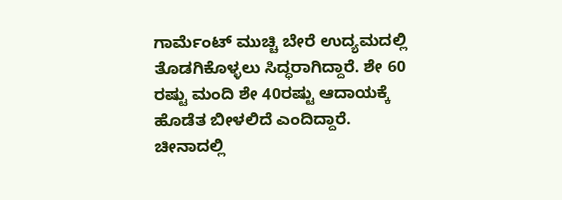ಗಾರ್ಮೆಂಟ್ ಮುಚ್ಚಿ ಬೇರೆ ಉದ್ಯಮದಲ್ಲಿ ತೊಡಗಿಕೊಳ್ಳಲು ಸಿದ್ಧರಾಗಿದ್ದಾರೆ. ಶೇ 60 ರಷ್ಟು ಮಂದಿ ಶೇ 40ರಷ್ಟು ಆದಾಯಕ್ಕೆ ಹೊಡೆತ ಬೀಳಲಿದೆ ಎಂದಿದ್ದಾರೆ.
ಚೀನಾದಲ್ಲಿ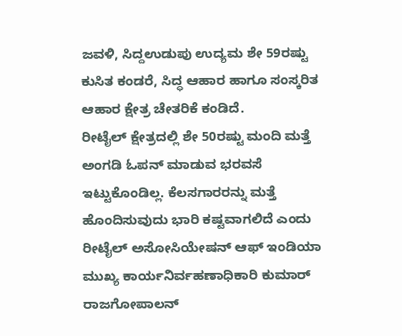ಜವಳಿ, ಸಿದ್ದಉಡುಪು ಉದ್ಯಮ ಶೇ 59ರಷ್ಟು ಕುಸಿತ ಕಂಡರೆ, ಸಿದ್ಧ ಆಹಾರ ಹಾಗೂ ಸಂಸ್ಕರಿತ ಆಹಾರ ಕ್ಷೇತ್ರ ಚೇತರಿಕೆ ಕಂಡಿದೆ.
ರೀಟೈಲ್ ಕ್ಷೇತ್ರದಲ್ಲಿ ಶೇ 50ರಷ್ಟು ಮಂದಿ ಮತ್ತೆ ಅಂಗಡಿ ಓಪನ್ ಮಾಡುವ ಭರವಸೆ ಇಟ್ಟುಕೊಂಡಿಲ್ಲ. ಕೆಲಸಗಾರರನ್ನು ಮತ್ತೆ ಹೊಂದಿಸುವುದು ಭಾರಿ ಕಷ್ಟವಾಗಲಿದೆ ಎಂದು ರೀಟೈಲ್ ಅಸೋಸಿಯೇಷನ್ ಆಫ್ ಇಂಡಿಯಾ ಮುಖ್ಯ ಕಾರ್ಯನಿರ್ವಹಣಾಧಿಕಾರಿ ಕುಮಾರ್ ರಾಜಗೋಪಾಲನ್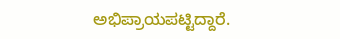ಅಭಿಪ್ರಾಯಪಟ್ಟಿದ್ದಾರೆ.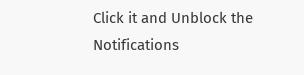Click it and Unblock the Notifications